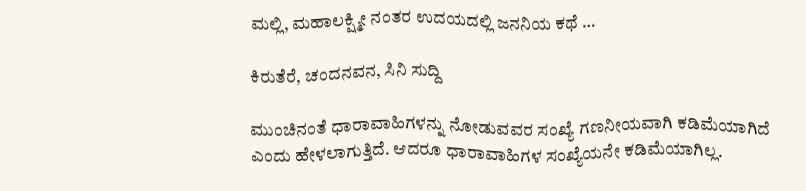ಮಲ್ಲಿ, ಮಹಾಲಕ್ಷ್ಮೀ ನಂತರ ಉದಯದಲ್ಲಿ ಜನನಿಯ ಕಥೆ …

ಕಿರುತೆರೆ, ಚಂದನವನ, ಸಿನಿ ಸುದ್ದಿ

ಮುಂಚಿನಂತೆ ಧಾರಾವಾಹಿಗಳನ್ನು ನೋಡುವವರ ಸಂಖ್ಯೆ ಗಣನೀಯವಾಗಿ ಕಡಿಮೆಯಾಗಿದೆ ಎಂದು ಹೇಳಲಾಗುತ್ತಿದೆ. ಆದರೂ ಧಾರಾವಾಹಿಗಳ ಸಂಖ್ಯೆಯನೇ ಕಡಿಮೆಯಾಗಿಲ್ಲ.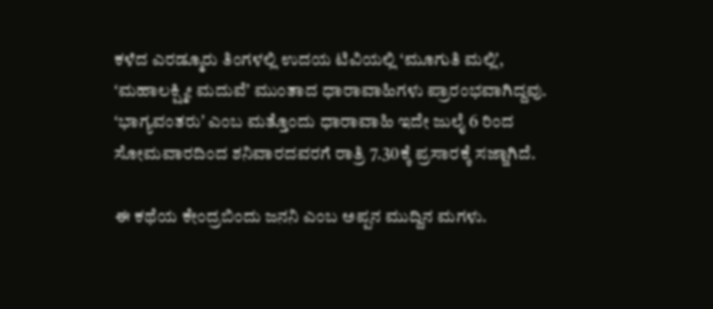ಕಳೆದ ಎರಡ್ಮೂರು ತಿಂಗಳಲ್ಲಿ ಉದಯ ಟಿವಿಯಲ್ಲಿ ‘ಮೂಗುತಿ ಮಲ್ಲಿʼ, ʻಮಹಾಲಕ್ಷ್ಮೀ ಮದುವೆʼ ಮುಂತಾದ ಧಾರಾವಾಹಿಗಳು ಪ್ರಾರಂಭವಾಗಿದ್ದವು. ʻಭಾಗ್ಯವಂತರುʼ ಎಂಬ ಮತ್ತೊಂದು ಧಾರಾವಾಹಿ ಇದೇ ಜುಲೈ 6 ರಿಂದ ಸೋಮವಾರದಿಂದ ಶನಿವಾರದವರಗೆ ರಾತ್ರಿ 7.30ಕ್ಕೆ ಪ್ರಸಾರಕ್ಕೆ ಸಜ್ಜಾಗಿದೆ.

ಈ ಕಥೆಯ ಕೇಂದ್ರಬಿಂದು ಜನನಿ ಎಂಬ ಅಪ್ಪನ ಮುದ್ದಿನ ಮಗಳು.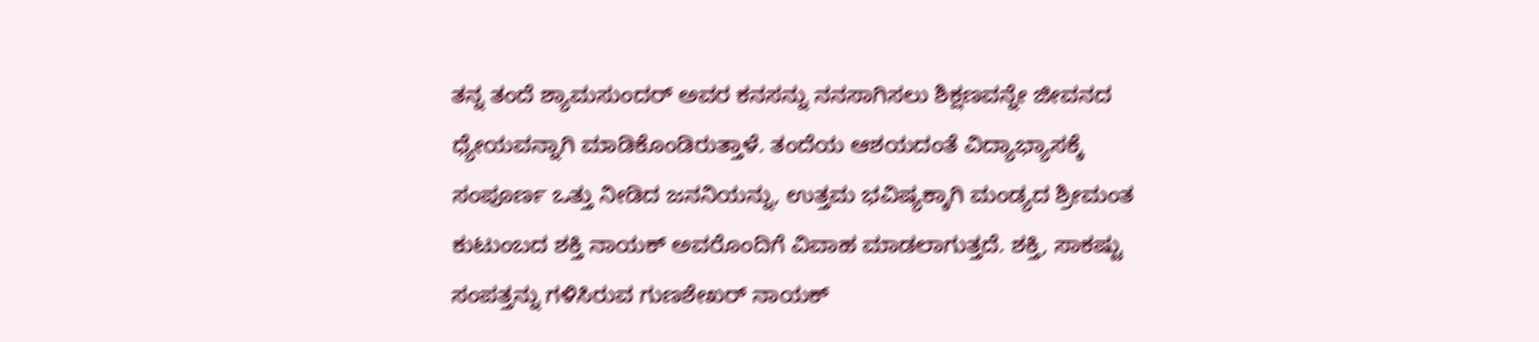ತನ್ನ ತಂದೆ ಶ್ಯಾಮಸುಂದರ್ ಅವರ ಕನಸನ್ನು ನನಸಾಗಿಸಲು ಶಿಕ್ಷಣವನ್ನೇ ಜೀವನದ ಧ್ಯೇಯವನ್ನಾಗಿ ಮಾಡಿಕೊಂಡಿರುತ್ತಾಳೆ. ತಂದೆಯ ಆಶಯದಂತೆ ವಿದ್ಯಾಭ್ಯಾಸಕ್ಕೆ ಸಂಪೂರ್ಣ ಒತ್ತು ನೀಡಿದ ಜನನಿಯನ್ನು, ಉತ್ತಮ ಭವಿಷ್ಯಕ್ಕಾಗಿ ಮಂಡ್ಯದ ಶ್ರೀಮಂತ ಕುಟುಂಬದ ಶಕ್ತಿ ನಾಯಕ್ ಅವರೊಂದಿಗೆ ವಿವಾಹ ಮಾಡಲಾಗುತ್ತದೆ. ಶಕ್ತಿ, ಸಾಕಷ್ಟು ಸಂಪತ್ತನ್ನು ಗಳಿಸಿರುವ ಗುಣಶೇಖರ್ ನಾಯಕ್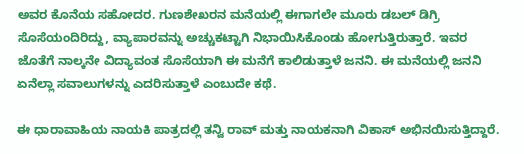ಅವರ ಕೊನೆಯ ಸಹೋದರ. ಗುಣಶೇಖರನ ಮನೆಯಲ್ಲಿ ಈಗಾಗಲೇ ಮೂರು ಡಬಲ್ ಡಿಗ್ರಿ ಸೊಸೆಯಂದಿರಿದ್ದು, ವ್ಯಾಪಾರವನ್ನು ಅಚ್ಚುಕಟ್ಟಾಗಿ ನಿಭಾಯಿಸಿಕೊಂಡು ಹೋಗುತ್ತಿರುತ್ತಾರೆ. ಇವರ ಜೊತೆಗೆ ನಾಲ್ಕನೇ ವಿದ್ಯಾವಂತ ಸೊಸೆಯಾಗಿ ಈ ಮನೆಗೆ ಕಾಲಿಡುತ್ತಾಳೆ ಜನನಿ. ಈ ಮನೆಯಲ್ಲಿ ಜನನಿ ಏನೆಲ್ಲಾ ಸವಾಲುಗಳನ್ನು ಎದರಿಸುತ್ತಾಳೆ ಎಂಬುದೇ ಕಥೆ.

ಈ ಧಾರಾವಾಹಿಯ ನಾಯಕಿ ಪಾತ್ರದಲ್ಲಿ ತನ್ವಿ ರಾವ್ ಮತ್ತು ನಾಯಕನಾಗಿ ವಿಕಾಸ್ ಅಭಿನಯಿಸುತ್ತಿದ್ದಾರೆ.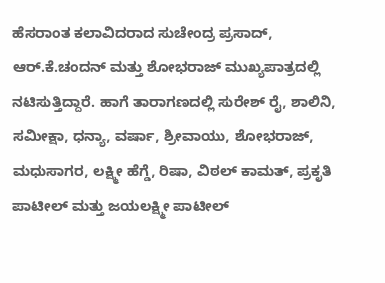ಹೆಸರಾಂತ ಕಲಾವಿದರಾದ ಸುಚೇಂದ್ರ ಪ್ರಸಾದ್‍, ಆರ್.ಕೆ.ಚಂದನ್ ಮತ್ತು ಶೋಭರಾಜ್ ಮುಖ್ಯಪಾತ್ರದಲ್ಲಿ ನಟಿಸುತ್ತಿದ್ದಾರೆ. ಹಾಗೆ ತಾರಾಗಣದಲ್ಲಿ ಸುರೇಶ್ ರೈ, ಶಾಲಿನಿ, ಸಮೀಕ್ಷಾ, ಧನ್ಯಾ, ವರ್ಷಾ, ಶ್ರೀವಾಯು, ಶೋಭರಾಜ್, ಮಧುಸಾಗರ, ಲಕ್ಷ್ಮೀ ಹೆಗ್ಡೆ, ರಿಷಾ, ವಿಠಲ್ ಕಾಮತ್, ಪ್ರಕೃತಿ ಪಾಟೀಲ್ ಮತ್ತು ಜಯಲಕ್ಷ್ಮೀ ಪಾಟೀಲ್‍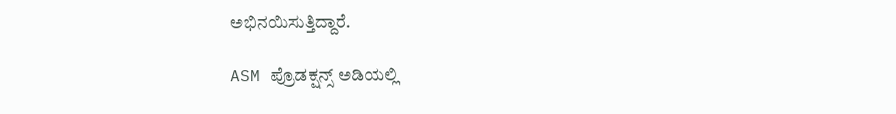ಅಭಿನಯಿಸುತ್ತಿದ್ದಾರೆ.

ASM ಪ್ರೊಡಕ್ಷನ್ಸ್ ಅಡಿಯಲ್ಲಿ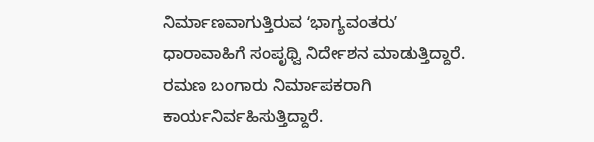ನಿರ್ಮಾಣವಾಗುತ್ತಿರುವ ʻಭಾಗ್ಯವಂತರುʼ ಧಾರಾವಾಹಿಗೆ ಸಂಪೃಥ್ವಿ ನಿರ್ದೇಶನ ಮಾಡುತ್ತಿದ್ದಾರೆ. ರಮಣ ಬಂಗಾರು ನಿರ್ಮಾಪಕರಾಗಿ ಕಾರ್ಯನಿರ್ವಹಿಸುತ್ತಿದ್ದಾರೆ.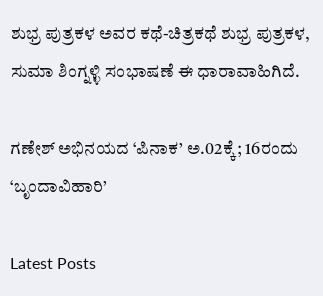ಶುಭ್ರ ಪುತ್ರಕಳ ಅವರ ಕಥೆ-ಚಿತ್ರಕಥೆ ಶುಭ್ರ ಪುತ್ರಕಳ, ಸುಮಾ ಶಿಂಗ್ನಳ್ಳಿ ಸಂಭಾಷಣೆ ಈ ಧಾರಾವಾಹಿಗಿದೆ.

ಗಣೇಶ್‍ ಅಭಿನಯದ ‘ಪಿನಾಕ’ ಅ.02ಕ್ಕೆ; 16ರಂದು ‘ಬೃಂದಾವಿಹಾರಿ’

Latest Posts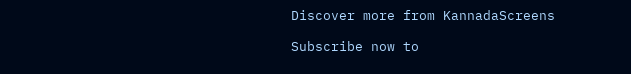Discover more from KannadaScreens

Subscribe now to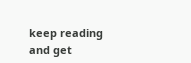keep reading and get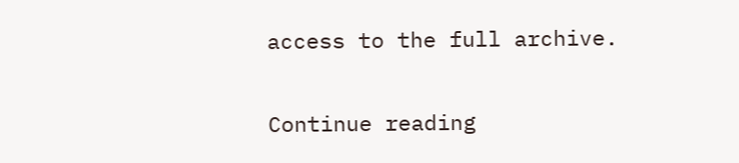access to the full archive.

Continue reading